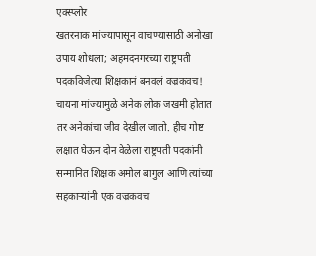एक्स्प्लोर
खतरनाक मांज्यापासून वाचण्यासाठी अनोखा उपाय शोधला; अहमदनगरच्या राष्ट्रपती पदकविजेत्या शिक्षकानं बनवलं वज्रकवच!
चायना मांज्यामुळे अनेक लोक जखमी होतात तर अनेकांचा जीव देखील जातो. हीच गोष्ट लक्षात घेऊन दोन वेळेला राष्ट्रपती पदकांनी सन्मानित शिक्षक अमोल बागुल आणि त्यांच्या सहकाऱ्यांनी एक वज्रकवच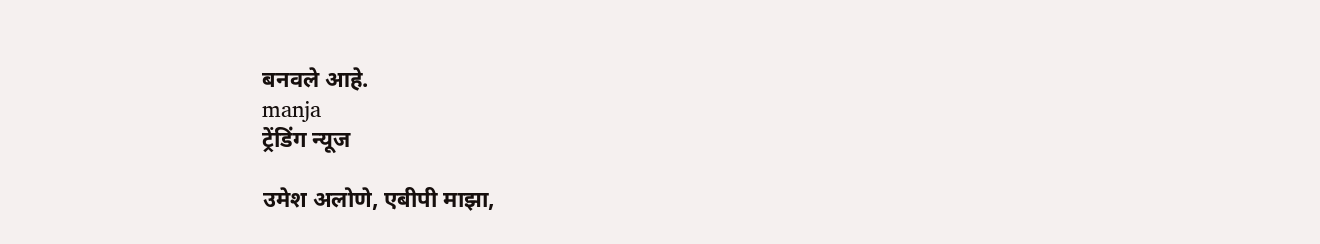बनवले आहे.
manja
ट्रेंडिंग न्यूज

उमेश अलोणे, एबीपी माझा,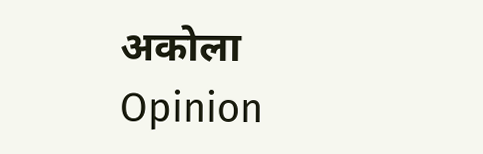अकोला
Opinion